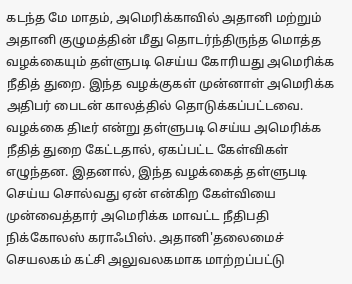கடந்த மே மாதம், அமெரிக்காவில் அதானி மற்றும் அதானி குழுமத்தின் மீது தொடர்ந்திருந்த மொத்த வழக்கையும் தள்ளுபடி செய்ய கோரியது அமெரிக்க நீதித் துறை. இந்த வழக்குகள் முன்னாள் அமெரிக்க அதிபர் பைடன் காலத்தில் தொடுக்கப்பட்டவை. வழக்கை திடீர் என்று தள்ளுபடி செய்ய அமெரிக்க நீதித் துறை கேட்டதால், ஏகப்பட்ட கேள்விகள் எழுந்தன. இதனால், இந்த வழக்கைத் தள்ளுபடி செய்ய சொல்வது ஏன் என்கிற கேள்வியை முன்வைத்தார் அமெரிக்க மாவட்ட நீதிபதி நிக்கோலஸ் கராஃபிஸ். அதானி'தலைமைச் செயலகம் கட்சி அலுவலகமாக மாற்றப்பட்டு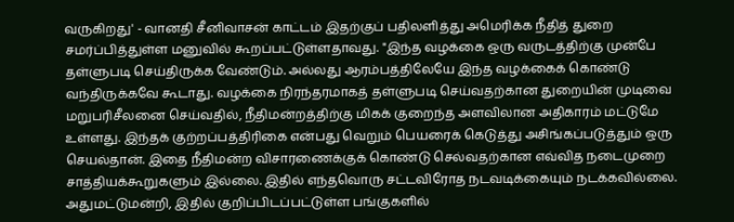வருகிறது' - வானதி சீனிவாசன் காட்டம் இதற்குப் பதிலளித்து அமெரிக்க நீதித் துறை சமர்ப்பித்துள்ள மனுவில் கூறப்பட்டுள்ளதாவது. "இந்த வழக்கை ஒரு வருடத்திற்கு முன்பே தள்ளுபடி செய்திருக்க வேண்டும். அல்லது ஆரம்பத்திலேயே இந்த வழக்கைக் கொண்டு வந்திருக்கவே கூடாது. வழக்கை நிரந்தரமாகத் தள்ளுபடி செய்வதற்கான துறையின் முடிவை மறுபரிசீலனை செய்வதில், நீதிமன்றத்திற்கு மிகக் குறைந்த அளவிலான அதிகாரம் மட்டுமே உள்ளது. இந்தக் குற்றப்பத்திரிகை என்பது வெறும் பெயரைக் கெடுத்து அசிங்கப்படுத்தும் ஒரு செயல்தான். இதை நீதிமன்ற விசாரணைக்குக் கொண்டு செல்வதற்கான எவ்வித நடைமுறை சாத்தியக்கூறுகளும் இல்லை. இதில் எந்தவொரு சட்டவிரோத நடவடிக்கையும் நடக்கவில்லை. அதுமட்டுமன்றி, இதில் குறிப்பிடப்பட்டுள்ள பங்குகளில்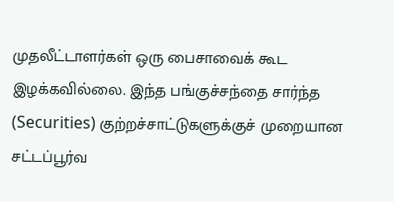முதலீட்டாளர்கள் ஒரு பைசாவைக் கூட இழக்கவில்லை. இந்த பங்குச்சந்தை சார்ந்த (Securities) குற்றச்சாட்டுகளுக்குச் முறையான சட்டப்பூர்வ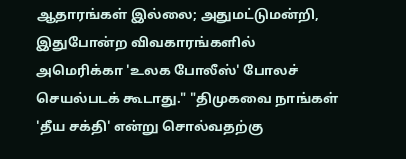ஆதாரங்கள் இல்லை; அதுமட்டுமன்றி, இதுபோன்ற விவகாரங்களில் அமெரிக்கா 'உலக போலீஸ்' போலச் செயல்படக் கூடாது." "திமுகவை நாங்கள் 'தீய சக்தி' என்று சொல்வதற்கு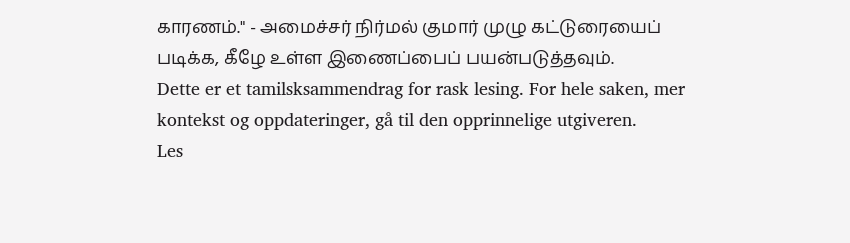காரணம்." - அமைச்சர் நிர்மல் குமார் முழு கட்டுரையைப் படிக்க, கீழே உள்ள இணைப்பைப் பயன்படுத்தவும்.
Dette er et tamilsksammendrag for rask lesing. For hele saken, mer kontekst og oppdateringer, gå til den opprinnelige utgiveren.
Les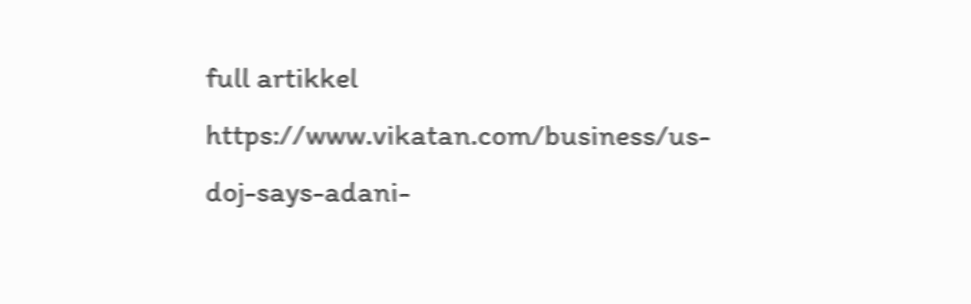full artikkel
https://www.vikatan.com/business/us-doj-says-adani-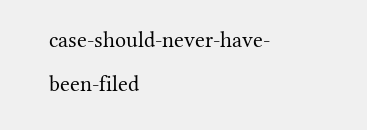case-should-never-have-been-filed